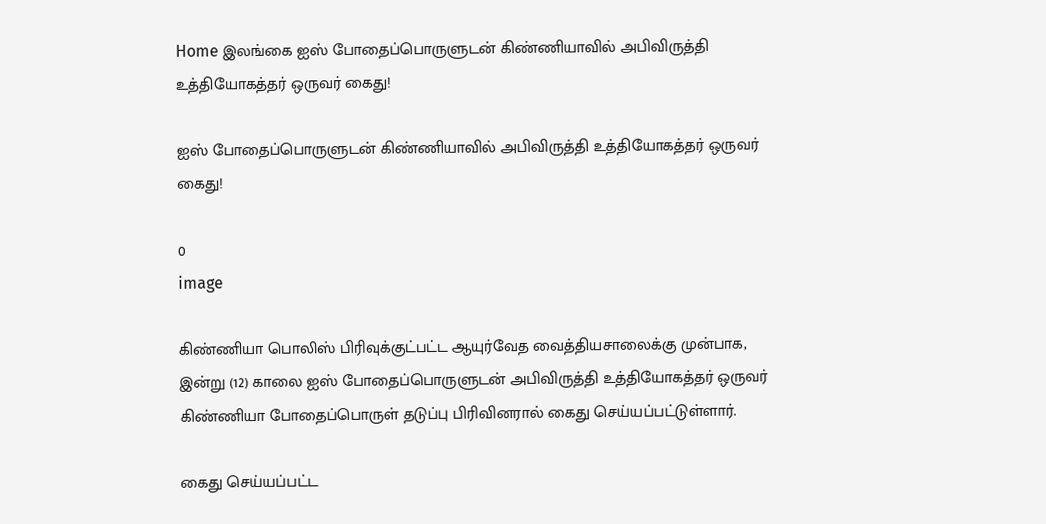Home இலங்கை ஐஸ் போதைப்பொருளுடன் கிண்ணியாவில் அபிவிருத்தி உத்தியோகத்தர் ஒருவர் கைது!

ஐஸ் போதைப்பொருளுடன் கிண்ணியாவில் அபிவிருத்தி உத்தியோகத்தர் ஒருவர் கைது!

0
image

கிண்ணியா பொலிஸ் பிரிவுக்குட்பட்ட ஆயுர்வேத வைத்தியசாலைக்கு முன்பாக, இன்று (12) காலை ஐஸ் போதைப்பொருளுடன் அபிவிருத்தி உத்தியோகத்தர் ஒருவர் கிண்ணியா போதைப்பொருள் தடுப்பு பிரிவினரால் கைது செய்யப்பட்டுள்ளார்.

கைது செய்யப்பட்ட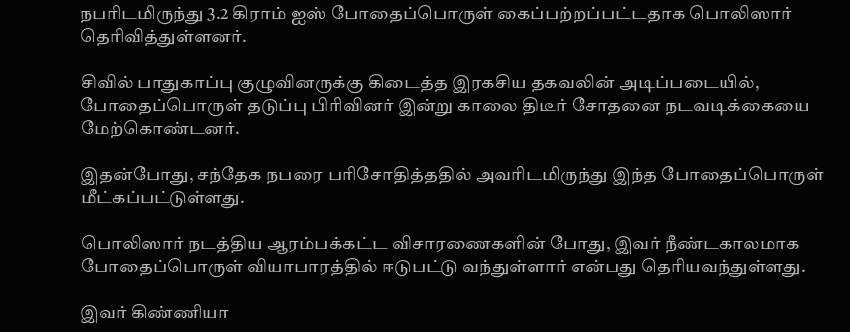நபரிடமிருந்து 3.2 கிராம் ஐஸ் போதைப்பொருள் கைப்பற்றப்பட்டதாக பொலிஸார் தெரிவித்துள்ளனர்.

சிவில் பாதுகாப்பு குழுவினருக்கு கிடைத்த இரகசிய தகவலின் அடிப்படையில், போதைப்பொருள் தடுப்பு பிரிவினர் இன்று காலை திடீர் சோதனை நடவடிக்கையை மேற்கொண்டனர்.

இதன்போது, சந்தேக நபரை பரிசோதித்ததில் அவரிடமிருந்து இந்த போதைப்பொருள் மீட்கப்பட்டுள்ளது.

பொலிஸார் நடத்திய ஆரம்பக்கட்ட விசாரணைகளின் போது, இவர் நீண்டகாலமாக போதைப்பொருள் வியாபாரத்தில் ஈடுபட்டு வந்துள்ளார் என்பது தெரியவந்துள்ளது.

இவர் கிண்ணியா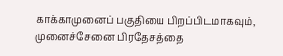காக்காமுனைப் பகுதியை பிறப்பிடமாகவும், முனைச்சேனை பிரதேசத்தை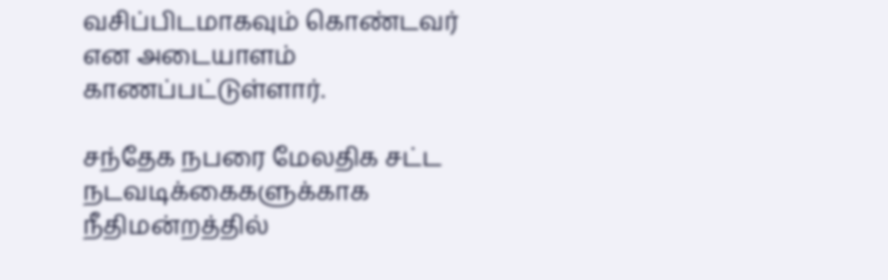வசிப்பிடமாகவும் கொண்டவர் என அடையாளம் காணப்பட்டுள்ளார்.

சந்தேக நபரை மேலதிக சட்ட நடவடிக்கைகளுக்காக நீதிமன்றத்தில்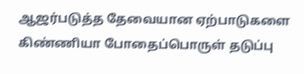ஆஜர்படுத்த தேவையான ஏற்பாடுகளை கிண்ணியா போதைப்பொருள் தடுப்பு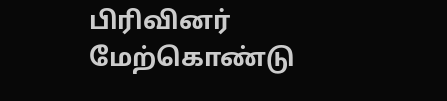பிரிவினர் மேற்கொண்டு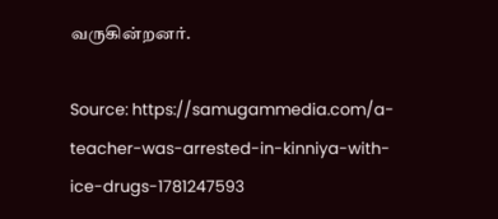வருகின்றனர்.

Source: https://samugammedia.com/a-teacher-was-arrested-in-kinniya-with-ice-drugs-1781247593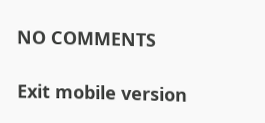NO COMMENTS

Exit mobile version